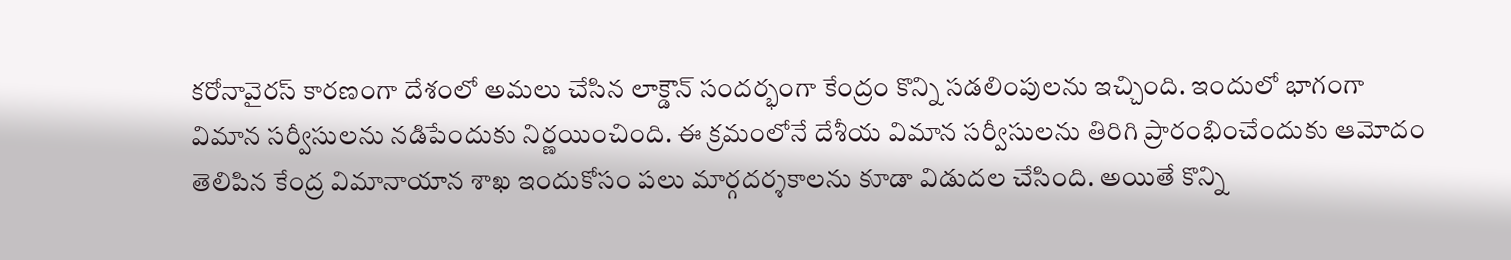కరోనావైరస్ కారణంగా దేశంలో అమలు చేసిన లాక్డౌన్ సందర్భంగా కేంద్రం కొన్ని సడలింపులను ఇచ్చింది. ఇందులో భాగంగా విమాన సర్వీసులను నడిపేందుకు నిర్ణయించింది. ఈ క్రమంలోనే దేశీయ విమాన సర్వీసులను తిరిగి ప్రారంభించేందుకు ఆమోదం తెలిపిన కేంద్ర విమానాయాన శాఖ ఇందుకోసం పలు మార్గదర్శకాలను కూడా విడుదల చేసింది. అయితే కొన్ని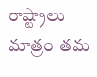రాష్ట్రాలు మాత్రం తమ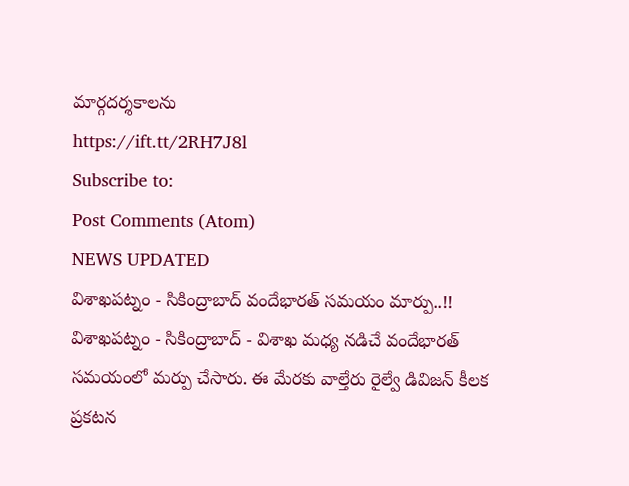మార్గదర్శకాలను
https://ift.tt/2RH7J8l
Subscribe to:
Post Comments (Atom)
NEWS UPDATED
విశాఖపట్నం - సికింద్రాబాద్ వందేభారత్ సమయం మార్పు..!!
విశాఖపట్నం - సికింద్రాబాద్ - విశాఖ మధ్య నడిచే వందేభారత్ సమయంలో మర్పు చేసారు. ఈ మేరకు వాల్తేరు రైల్వే డివిజన్ కీలక ప్రకటన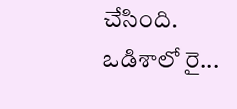చేసింది. ఒడిశాలో రై...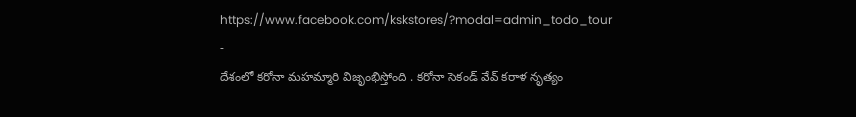https://www.facebook.com/kskstores/?modal=admin_todo_tour
-
దేశంలో కరోనా మహమ్మారి విజృంభిస్తోంది . కరోనా సెకండ్ వేవ్ కరాళ నృత్యం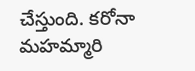చేస్తుంది. కరోనా మహమ్మారి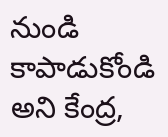నుండి కాపాడుకోండి అని కేంద్ర,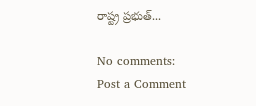రాష్ట్ర ప్రభుత్...

No comments:
Post a Comment